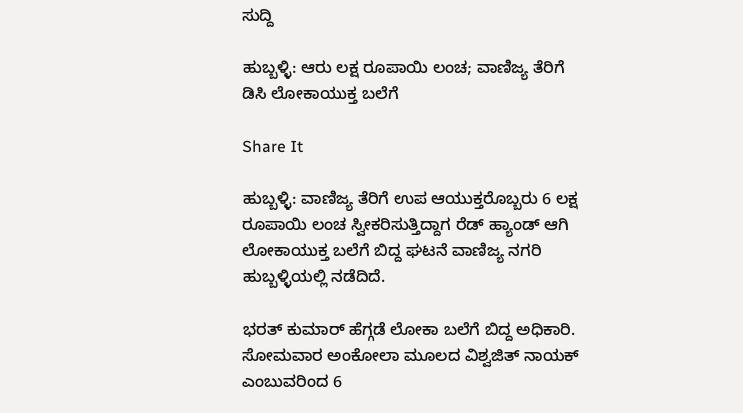ಸುದ್ದಿ

ಹುಬ್ಬಳ್ಳಿ: ಆರು ಲಕ್ಷ ರೂಪಾಯಿ ಲಂಚ; ವಾಣಿಜ್ಯ ತೆರಿಗೆ ಡಿಸಿ ಲೋಕಾಯುಕ್ತ ಬಲೆಗೆ

Share It

ಹುಬ್ಬಳ್ಳಿ: ವಾಣಿಜ್ಯ ತೆರಿಗೆ ಉಪ ಆಯುಕ್ತರೊಬ್ಬರು 6 ಲಕ್ಷ ರೂಪಾಯಿ ಲಂಚ ಸ್ವೀಕರಿಸುತ್ತಿದ್ದಾಗ ರೆಡ್ ಹ್ಯಾಂಡ್ ಆಗಿ ಲೋಕಾಯುಕ್ತ ಬಲೆಗೆ ಬಿದ್ದ ಘಟನೆ ವಾಣಿಜ್ಯ ನಗರಿ ಹುಬ್ಬಳ್ಳಿಯಲ್ಲಿ ನಡೆದಿದೆ.

ಭರತ್ ಕುಮಾರ್ ಹೆಗ್ಗಡೆ ಲೋಕಾ ಬಲೆಗೆ ಬಿದ್ದ ಅಧಿಕಾರಿ. ಸೋಮವಾರ ಅಂಕೋಲಾ ಮೂಲದ ವಿಶ್ವಜಿತ್ ನಾಯಕ್ ಎಂಬುವರಿಂದ 6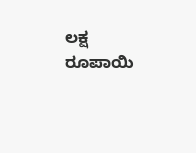ಲಕ್ಷ ರೂಪಾಯಿ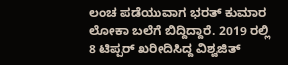ಲಂಚ ಪಡೆಯುವಾಗ ಭರತ್‌ ಕುಮಾರ ಲೋಕಾ ಬಲೆಗೆ ಬಿದ್ದಿದ್ದಾರೆ. 2019 ರಲ್ಲಿ 8 ಟಿಪ್ಪರ್‌ ಖರೀದಿಸಿದ್ದ ವಿಶ್ವಜಿತ್‌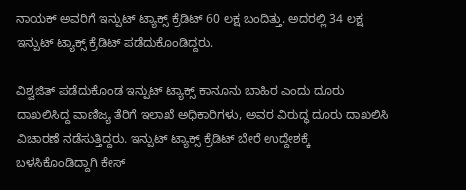ನಾಯಕ್‌ ಅವರಿಗೆ ಇನ್ಪುಟ್‌ ಟ್ಯಾಕ್ಸ್ ಕ್ರೆಡಿಟ್‌ 60 ಲಕ್ಷ ಬಂದಿತ್ತು. ಅದರಲ್ಲಿ 34 ಲಕ್ಷ ಇನ್ಪುಟ್‌ ಟ್ಯಾಕ್ಸ್ ಕ್ರೆಡಿಟ್‌ ಪಡೆದುಕೊಂಡಿದ್ದರು.

ವಿಶ್ವಜಿತ್‌ ಪಡೆದುಕೊಂಡ ಇನ್ಪುಟ್‌ ಟ್ಯಾಕ್ಸ್ ಕಾನೂನು ಬಾಹಿರ ಎಂದು ದೂರು ದಾಖಲಿಸಿದ್ದ ವಾಣಿಜ್ಯ ತೆರಿಗೆ ಇಲಾಖೆ ಅಧಿಕಾರಿಗಳು, ಅವರ ವಿರುದ್ಧ ದೂರು ದಾಖಲಿಸಿ ವಿಚಾರಣೆ ನಡೆಸುತ್ತಿದ್ದರು. ಇನ್ಪುಟ್ ಟ್ಯಾಕ್ಸ್ ಕ್ರೆಡಿಟ್ ಬೇರೆ ಉದ್ದೇಶಕ್ಕೆ ಬಳಸಿಕೊಂಡಿದ್ದಾಗಿ ಕೇಸ್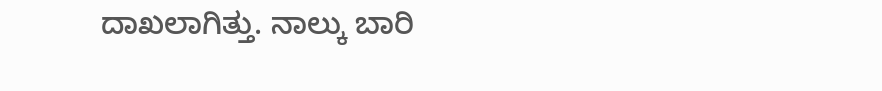ದಾಖಲಾಗಿತ್ತು. ನಾಲ್ಕು ಬಾರಿ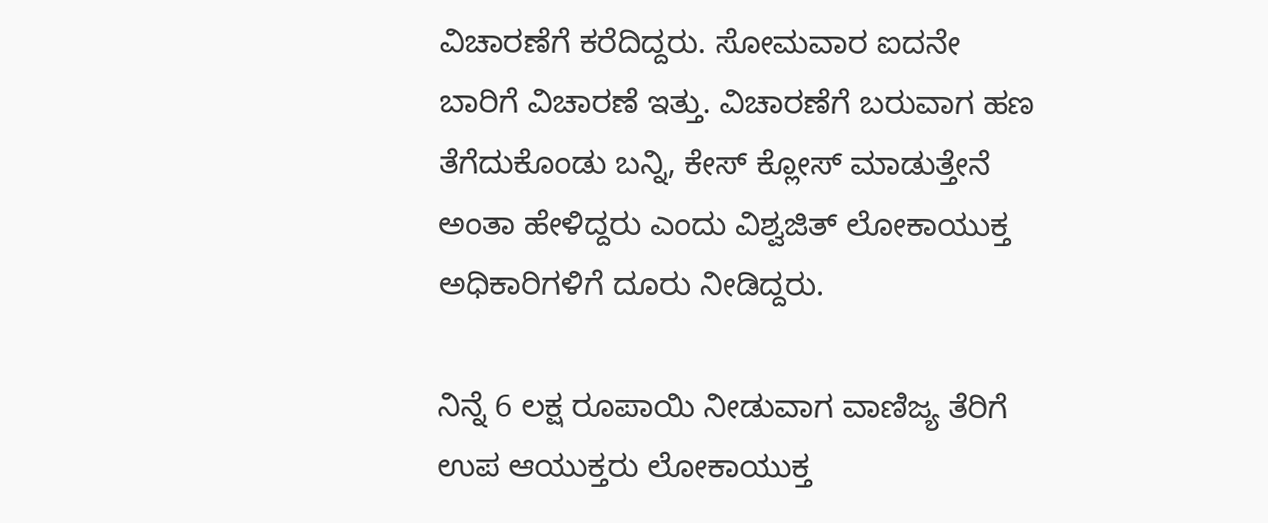ವಿಚಾರಣೆಗೆ ಕರೆದಿದ್ದರು. ಸೋಮವಾರ ಐದನೇ‌ ಬಾರಿಗೆ ವಿಚಾರಣೆ ಇತ್ತು. ವಿಚಾರಣೆಗೆ ಬರುವಾಗ ಹಣ ತೆಗೆದುಕೊಂಡು ಬನ್ನಿ, ಕೇಸ್ ಕ್ಲೋಸ್ ಮಾಡುತ್ತೇನೆ ಅಂತಾ ಹೇಳಿದ್ದರು ಎಂದು ವಿಶ್ವಜಿತ್ ಲೋಕಾಯುಕ್ತ ಅಧಿಕಾರಿಗಳಿಗೆ ದೂರು ನೀಡಿದ್ದರು.

ನಿನ್ನೆ 6 ಲಕ್ಷ ರೂಪಾಯಿ ನೀಡುವಾಗ ವಾಣಿಜ್ಯ ತೆರಿಗೆ ಉಪ ಆಯುಕ್ತರು ಲೋಕಾಯುಕ್ತ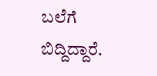ಬಲೆಗೆ ಬಿದ್ದಿದ್ದಾರೆ.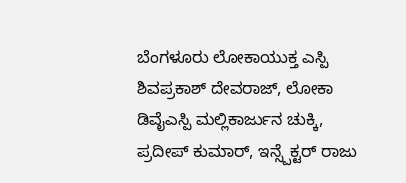ಬೆಂಗಳೂರು ಲೋಕಾಯುಕ್ತ ಎಸ್ಪಿ ಶಿವಪ್ರಕಾಶ್ ದೇವರಾಜ್, ಲೋಕಾ ಡಿವೈಎಸ್ಪಿ ಮಲ್ಲಿಕಾರ್ಜುನ ಚುಕ್ಕಿ, ಪ್ರದೀಪ್ ಕುಮಾರ್, ಇನ್ಸ್ಪೆಕ್ಟರ್ ರಾಜು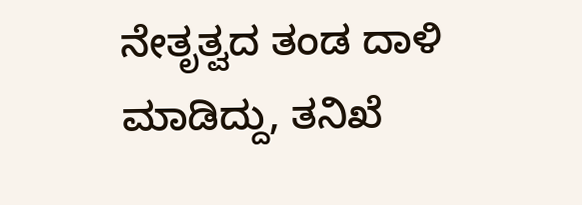ನೇತೃತ್ವದ ತಂಡ ದಾಳಿ ಮಾಡಿದ್ದು, ತನಿಖೆ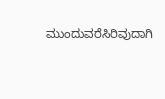ಮುಂದುವರೆಸಿರಿವುದಾಗಿ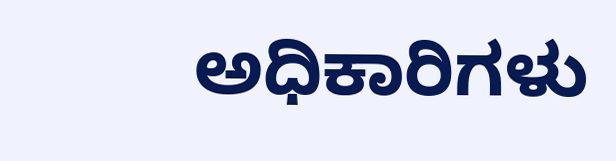ಅಧಿಕಾರಿಗಳು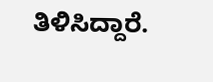ತಿಳಿಸಿದ್ದಾರೆ.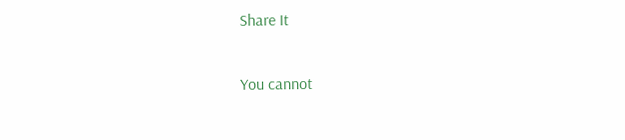Share It

You cannot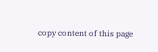copy content of this page